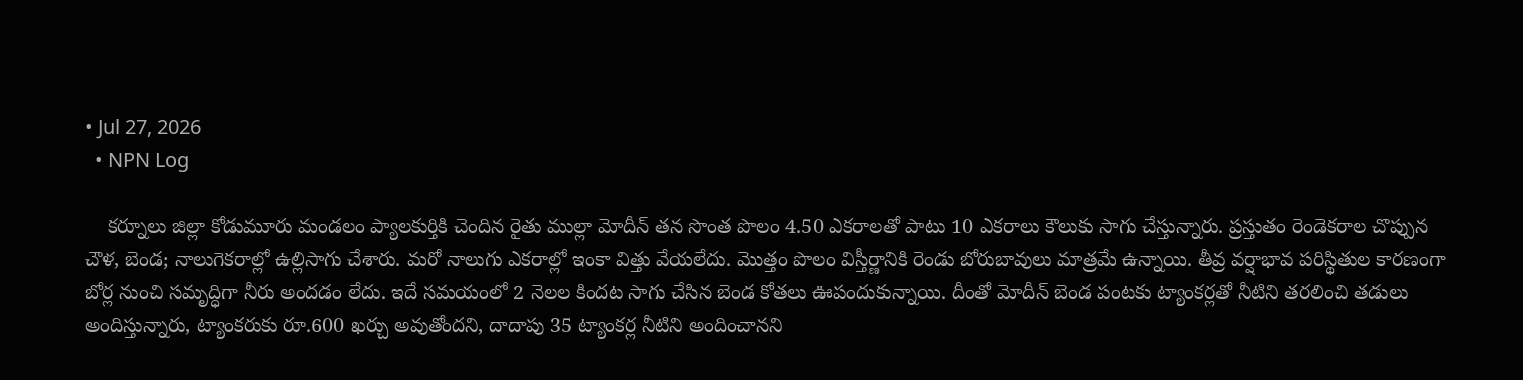• Jul 27, 2026
  • NPN Log

    కర్నూలు జిల్లా కోడుమూరు మండలం ప్యాలకుర్తికి చెందిన రైతు ముల్లా మోదీన్‌ తన సొంత పొలం 4.50 ఎకరాలతో పాటు 10 ఎకరాలు కౌలుకు సాగు చేస్తున్నారు. ప్రస్తుతం రెండెకరాల చొప్పున చౌళ, బెండ; నాలుగెకరాల్లో ఉల్లిసాగు చేశారు. మరో నాలుగు ఎకరాల్లో ఇంకా విత్తు వేయలేదు. మొత్తం పొలం విస్తీర్ణానికి రెండు బోరుబావులు మాత్రమే ఉన్నాయి. తీవ్ర వర్షాభావ పరిస్థితుల కారణంగా బోర్ల నుంచి సమృద్ధిగా నీరు అందడం లేదు. ఇదే సమయంలో 2 నెలల కిందట సాగు చేసిన బెండ కోతలు ఊపందుకున్నాయి. దీంతో మోదీన్‌ బెండ పంటకు ట్యాంకర్లతో నీటిని తరలించి తడులు అందిస్తున్నారు, ట్యాంకరుకు రూ.600 ఖర్చు అవుతోందని, దాదాపు 35 ట్యాంకర్ల నీటిని అందించానని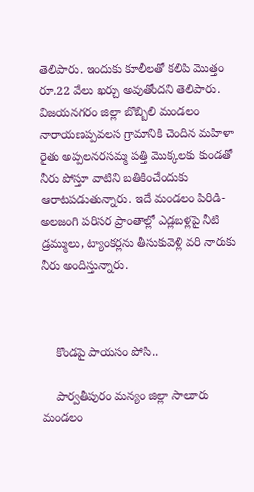తెలిపారు. ఇందుకు కూలీలతో కలిపి మొత్తం రూ.22 వేలు ఖర్చు అవుతోందని తెలిపారు. విజయనగరం జిల్లా బొబ్బిలి మండలం నారాయణప్పవలస గ్రామానికి చెందిన మహిళా రైతు అప్పలనరసమ్మ పత్తి మొక్కలకు కుండతో నీరు పోస్తూ వాటిని బతికించేందుకు ఆరాటపడుతున్నారు. ఇదే మండలం పిరిడి-అలజంగి పరిసర ప్రాంతాల్లో ఎడ్లబళ్లపై నీటి డ్రమ్ములు, ట్యాంకర్లను తీసుకువెళ్లి వరి నారుకు నీరు అందిస్తున్నారు.



    కొండపై పాయసం పోసి..

    పార్వతీపురం మన్యం జిల్లా సాలూరు మండలం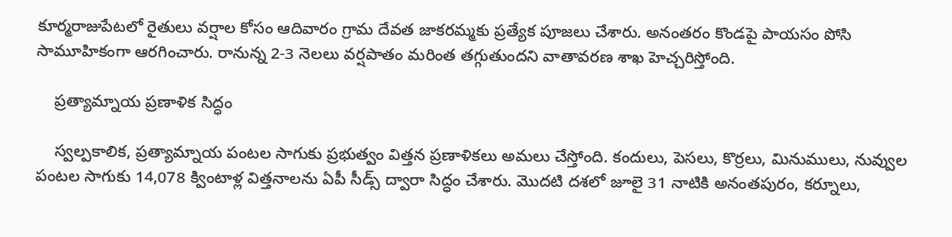కూర్మరాజుపేటలో రైతులు వర్షాల కోసం ఆదివారం గ్రామ దేవత జాకరమ్మకు ప్రత్యేక పూజలు చేశారు. అనంతరం కొండపై పాయసం పోసి సామూహికంగా ఆరగించారు. రానున్న 2-3 నెలలు వర్షపాతం మరింత తగ్గుతుందని వాతావరణ శాఖ హెచ్చరిస్తోంది.

    ప్రత్యామ్నాయ ప్రణాళిక సిద్ధం

    స్వల్పకాలిక, ప్రత్యామ్నాయ పంటల సాగుకు ప్రభుత్వం విత్తన ప్రణాళికలు అమలు చేస్తోంది. కందులు, పెసలు, కొర్రలు, మినుములు, నువ్వుల పంటల సాగుకు 14,078 క్వింటాళ్ల విత్తనాలను ఏపీ సీడ్స్‌ ద్వారా సిద్ధం చేశారు. మొదటి దశలో జూలై 31 నాటికి అనంతపురం, కర్నూలు,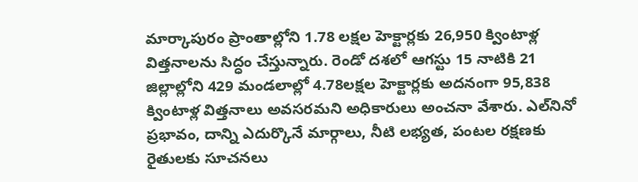మార్కాపురం ప్రాంతాల్లోని 1.78 లక్షల హెక్టార్లకు 26,950 క్వింటాళ్ల విత్తనాలను సిద్ధం చేస్తున్నారు. రెండో దశలో ఆగస్టు 15 నాటికి 21 జిల్లాల్లోని 429 మండలాల్లో 4.78లక్షల హెక్టార్లకు అదనంగా 95,838 క్వింటాళ్ల విత్తనాలు అవసరమని అధికారులు అంచనా వేశారు. ఎల్‌నినో ప్రభావం, దాన్ని ఎదుర్కొనే మార్గాలు, నీటి లభ్యత, పంటల రక్షణకు రైతులకు సూచనలు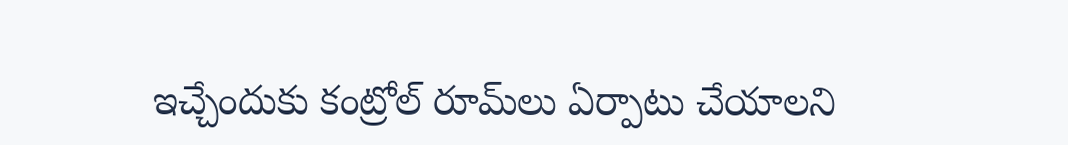ఇచ్చేందుకు కంట్రోల్‌ రూమ్‌లు ఏర్పాటు చేయాలని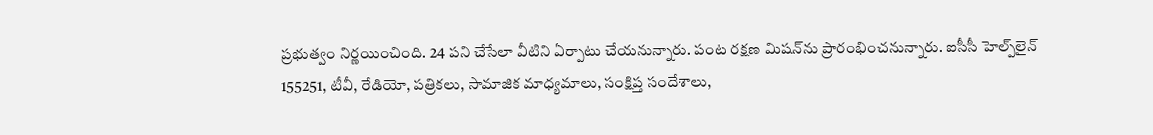ప్రభుత్వం నిర్ణయించింది. 24 పని చేసేలా వీటిని ఏర్పాటు చేయనున్నారు. పంట రక్షణ మిషన్‌ను ప్రారంభించనున్నారు. ఐసీసీ హెల్ప్‌లైన్‌ 155251, టీవీ, రేడియో, పత్రికలు, సామాజిక మాధ్యమాలు, సంక్షిప్త సందేశాలు,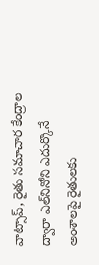వాట్సాప్‌, రైతు సమాచార కేంద్రాల ద్వారా ఎల్‌నినోని ఎదుర్కొనే అంశాలపై రైతులకు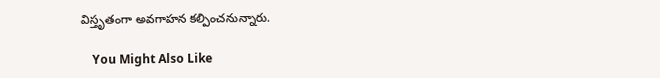విస్తృతంగా అవగాహన కల్పించనున్నారు.

    You Might Also Like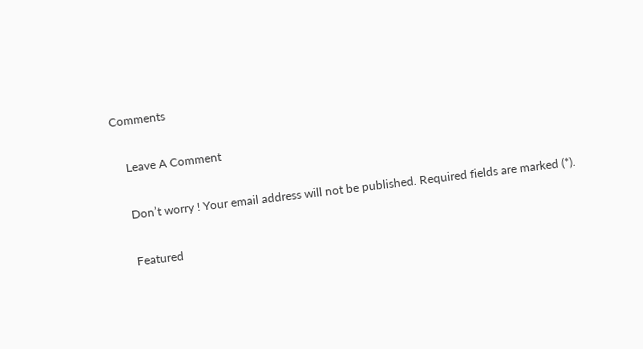Comments

    Leave A Comment

    Don’t worry ! Your email address will not be published. Required fields are marked (*).

    Featured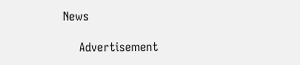News

    Advertisement